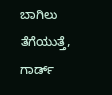ಬಾಗಿಲು ತೆಗೆಯುತ್ತೆ, ಗಾರ್ಡ್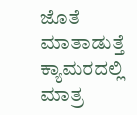ಜೊತೆ ಮಾತಾಡುತ್ತೆ ಕ್ಯಾಮರದಲ್ಲಿ ಮಾತ್ರ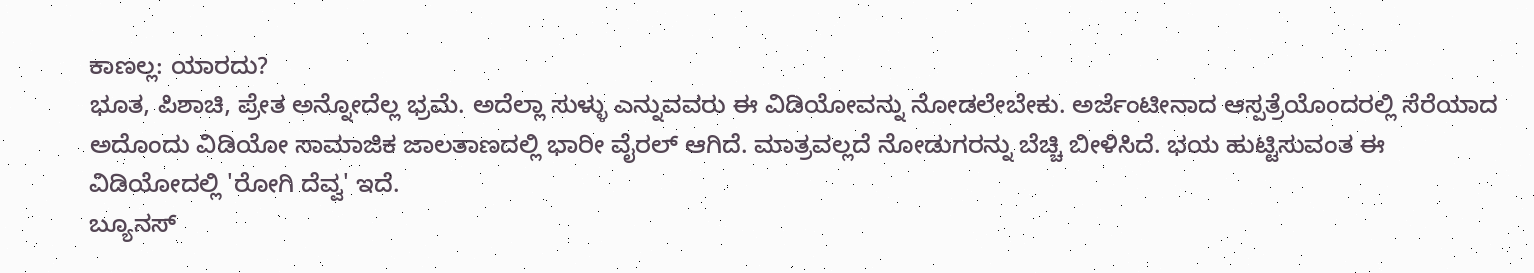ಕಾಣಲ್ಲ: ಯಾರದು?
ಭೂತ, ಪಿಶಾಚಿ, ಪ್ರೇತ ಅನ್ನೋದೆಲ್ಲ ಭ್ರಮೆ. ಅದೆಲ್ಲಾ ಸುಳ್ಳು ಎನ್ನುವವರು ಈ ವಿಡಿಯೋವನ್ನು ನೋಡಲೇಬೇಕು. ಅರ್ಜೆಂಟೀನಾದ ಆಸ್ಪತ್ರೆಯೊಂದರಲ್ಲಿ ಸೆರೆಯಾದ ಅದೊಂದು ವಿಡಿಯೋ ಸಾಮಾಜಿಕ ಜಾಲತಾಣದಲ್ಲಿ ಭಾರೀ ವೈರಲ್ ಆಗಿದೆ. ಮಾತ್ರವಲ್ಲದೆ ನೋಡುಗರನ್ನು ಬೆಚ್ಚಿ ಬೀಳಿಸಿದೆ. ಭಯ ಹುಟ್ಟಿಸುವಂತ ಈ ವಿಡಿಯೋದಲ್ಲಿ 'ರೋಗಿ ದೆವ್ವ' ಇದೆ.
ಬ್ಯೂನಸ್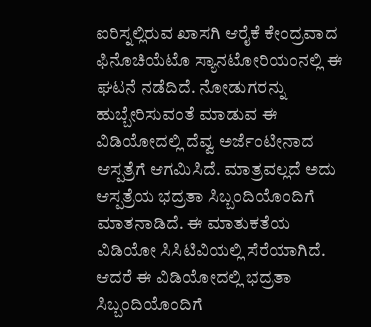ಐರಿಸ್ನಲ್ಲಿರುವ ಖಾಸಗಿ ಆರೈಕೆ ಕೇಂದ್ರವಾದ ಫಿನೊಚಿಯೆಟೊ ಸ್ಯಾನಟೋರಿಯಂನಲ್ಲಿ ಈ ಘಟನೆ ನಡೆದಿದೆ. ನೋಡುಗರನ್ನು ಹುಬ್ಬೇರಿಸುವಂತೆ ಮಾಡುವ ಈ ವಿಡಿಯೋದಲ್ಲಿ ದೆವ್ವ ಅರ್ಜೆಂಟೀನಾದ ಆಸ್ಪತ್ರೆಗೆ ಆಗಮಿಸಿದೆ. ಮಾತ್ರವಲ್ಲದೆ ಅದು ಆಸ್ಪತ್ರೆಯ ಭದ್ರತಾ ಸಿಬ್ಬಂದಿಯೊಂದಿಗೆ ಮಾತನಾಡಿದೆ. ಈ ಮಾತುಕತೆಯ ವಿಡಿಯೋ ಸಿಸಿಟಿವಿಯಲ್ಲಿ ಸೆರೆಯಾಗಿದೆ. ಆದರೆ ಈ ವಿಡಿಯೋದಲ್ಲಿ ಭದ್ರತಾ ಸಿಬ್ಬಂದಿಯೊಂದಿಗೆ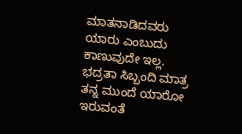ಮಾತನಾಡಿದವರು ಯಾರು ಎಂಬುದು ಕಾಣುವುದೇ ಇಲ್ಲ. ಭದ್ರತಾ ಸಿಬ್ಬಂದಿ ಮಾತ್ರ ತನ್ನ ಮುಂದೆ ಯಾರೋ ಇರುವಂತೆ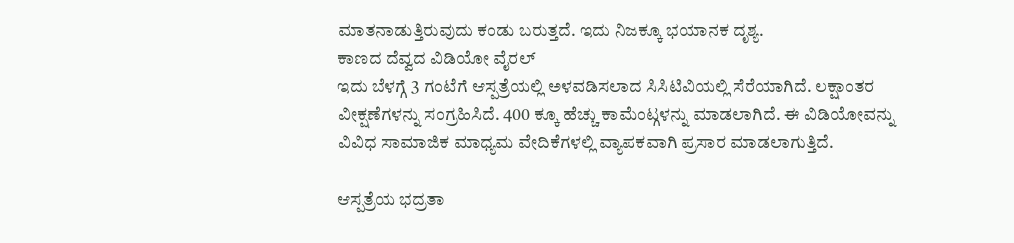ಮಾತನಾಡುತ್ತಿರುವುದು ಕಂಡು ಬರುತ್ತದೆ. ಇದು ನಿಜಕ್ಕೂ ಭಯಾನಕ ದೃಶ್ಯ.
ಕಾಣದ ದೆವ್ವದ ವಿಡಿಯೋ ವೈರಲ್
ಇದು ಬೆಳಗ್ಗೆ 3 ಗಂಟೆಗೆ ಆಸ್ಪತ್ರೆಯಲ್ಲಿ ಅಳವಡಿಸಲಾದ ಸಿಸಿಟಿವಿಯಲ್ಲಿ ಸೆರೆಯಾಗಿದೆ. ಲಕ್ಷಾಂತರ ವೀಕ್ಷಣೆಗಳನ್ನು ಸಂಗ್ರಹಿಸಿದೆ. 400 ಕ್ಕೂ ಹೆಚ್ಚು ಕಾಮೆಂಟ್ಗಳನ್ನು ಮಾಡಲಾಗಿದೆ. ಈ ವಿಡಿಯೋವನ್ನು ವಿವಿಧ ಸಾಮಾಜಿಕ ಮಾಧ್ಯಮ ವೇದಿಕೆಗಳಲ್ಲಿ ವ್ಯಾಪಕವಾಗಿ ಪ್ರಸಾರ ಮಾಡಲಾಗುತ್ತಿದೆ.

ಆಸ್ಪತ್ರೆಯ ಭದ್ರತಾ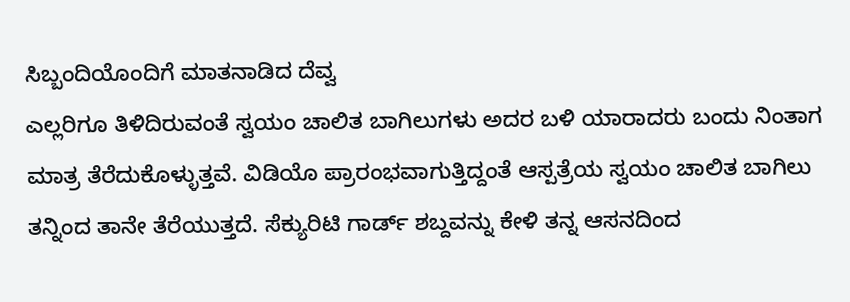ಸಿಬ್ಬಂದಿಯೊಂದಿಗೆ ಮಾತನಾಡಿದ ದೆವ್ವ
ಎಲ್ಲರಿಗೂ ತಿಳಿದಿರುವಂತೆ ಸ್ವಯಂ ಚಾಲಿತ ಬಾಗಿಲುಗಳು ಅದರ ಬಳಿ ಯಾರಾದರು ಬಂದು ನಿಂತಾಗ ಮಾತ್ರ ತೆರೆದುಕೊಳ್ಳುತ್ತವೆ. ವಿಡಿಯೊ ಪ್ರಾರಂಭವಾಗುತ್ತಿದ್ದಂತೆ ಆಸ್ಪತ್ರೆಯ ಸ್ವಯಂ ಚಾಲಿತ ಬಾಗಿಲು ತನ್ನಿಂದ ತಾನೇ ತೆರೆಯುತ್ತದೆ. ಸೆಕ್ಯುರಿಟಿ ಗಾರ್ಡ್ ಶಬ್ದವನ್ನು ಕೇಳಿ ತನ್ನ ಆಸನದಿಂದ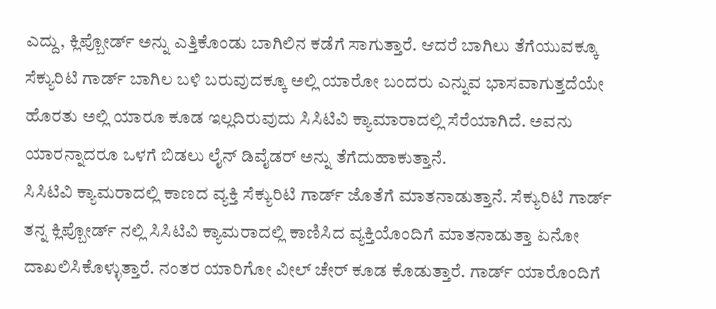ಎದ್ದು, ಕ್ಲಿಪ್ಬೋರ್ಡ್ ಅನ್ನು ಎತ್ತಿಕೊಂಡು ಬಾಗಿಲಿನ ಕಡೆಗೆ ಸಾಗುತ್ತಾರೆ. ಆದರೆ ಬಾಗಿಲು ತೆಗೆಯುವಕ್ಕೂ ಸೆಕ್ಯುರಿಟಿ ಗಾರ್ಡ್ ಬಾಗಿಲ ಬಳಿ ಬರುವುದಕ್ಕೂ ಅಲ್ಲಿ ಯಾರೋ ಬಂದರು ಎನ್ನುವ ಭಾಸವಾಗುತ್ತದೆಯೇ ಹೊರತು ಅಲ್ಲಿ ಯಾರೂ ಕೂಡ ಇಲ್ಲದಿರುವುದು ಸಿಸಿಟಿವಿ ಕ್ಯಾಮಾರಾದಲ್ಲಿ ಸೆರೆಯಾಗಿದೆ. ಅವನು ಯಾರನ್ನಾದರೂ ಒಳಗೆ ಬಿಡಲು ಲೈನ್ ಡಿವೈಡರ್ ಅನ್ನು ತೆಗೆದುಹಾಕುತ್ತಾನೆ.
ಸಿಸಿಟಿವಿ ಕ್ಯಾಮರಾದಲ್ಲಿ ಕಾಣದ ವ್ಯಕ್ತಿ ಸೆಕ್ಯುರಿಟಿ ಗಾರ್ಡ್ ಜೊತೆಗೆ ಮಾತನಾಡುತ್ತಾನೆ. ಸೆಕ್ಯುರಿಟಿ ಗಾರ್ಡ್ ತನ್ನ ಕ್ಲಿಪ್ಬೋರ್ಡ್ ನಲ್ಲಿ ಸಿಸಿಟಿವಿ ಕ್ಯಾಮರಾದಲ್ಲಿ ಕಾಣಿಸಿದ ವ್ಯಕ್ತಿಯೊಂದಿಗೆ ಮಾತನಾಡುತ್ತಾ ಏನೋ ದಾಖಲಿಸಿಕೊಳ್ಳುತ್ತಾರೆ. ನಂತರ ಯಾರಿಗೋ ವೀಲ್ ಚೇರ್ ಕೂಡ ಕೊಡುತ್ತಾರೆ. ಗಾರ್ಡ್ ಯಾರೊಂದಿಗೆ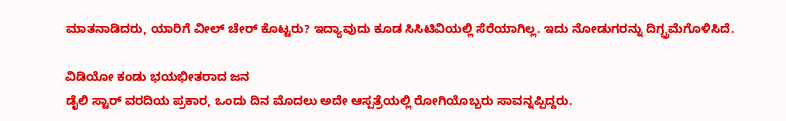ಮಾತನಾಡಿದರು, ಯಾರಿಗೆ ವೀಲ್ ಚೇರ್ ಕೊಟ್ಟರು? ಇದ್ಯಾವುದು ಕೂಡ ಸಿಸಿಟಿವಿಯಲ್ಲಿ ಸೆರೆಯಾಗಿಲ್ಲ. ಇದು ನೋಡುಗರನ್ನು ದಿಗ್ಭ್ರಮೆಗೊಳಿಸಿದೆ.

ವಿಡಿಯೋ ಕಂಡು ಭಯಭೀತರಾದ ಜನ
ಡೈಲಿ ಸ್ಟಾರ್ ವರದಿಯ ಪ್ರಕಾರ, ಒಂದು ದಿನ ಮೊದಲು ಅದೇ ಆಸ್ಪತ್ರೆಯಲ್ಲಿ ರೋಗಿಯೊಬ್ಬರು ಸಾವನ್ನಪ್ಪಿದ್ದರು.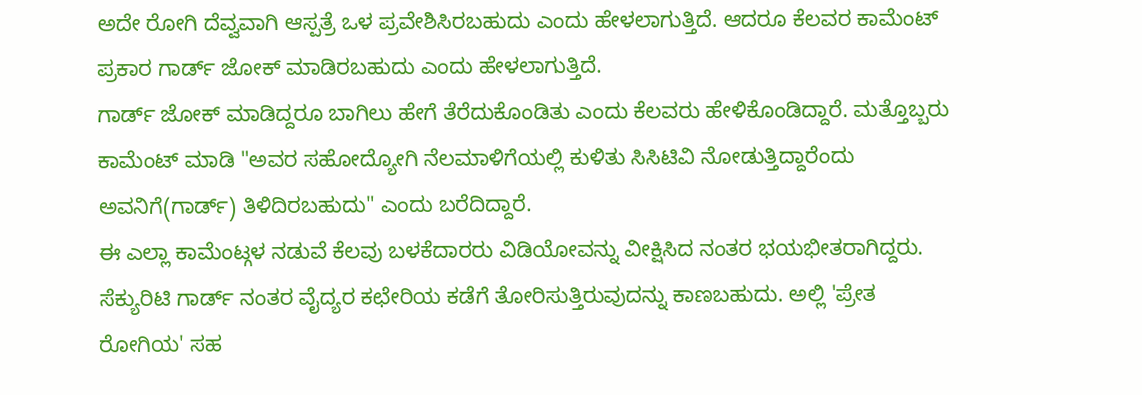ಅದೇ ರೋಗಿ ದೆವ್ವವಾಗಿ ಆಸ್ಪತ್ರೆ ಒಳ ಪ್ರವೇಶಿಸಿರಬಹುದು ಎಂದು ಹೇಳಲಾಗುತ್ತಿದೆ. ಆದರೂ ಕೆಲವರ ಕಾಮೆಂಟ್ ಪ್ರಕಾರ ಗಾರ್ಡ್ ಜೋಕ್ ಮಾಡಿರಬಹುದು ಎಂದು ಹೇಳಲಾಗುತ್ತಿದೆ.
ಗಾರ್ಡ್ ಜೋಕ್ ಮಾಡಿದ್ದರೂ ಬಾಗಿಲು ಹೇಗೆ ತೆರೆದುಕೊಂಡಿತು ಎಂದು ಕೆಲವರು ಹೇಳಿಕೊಂಡಿದ್ದಾರೆ. ಮತ್ತೊಬ್ಬರು ಕಾಮೆಂಟ್ ಮಾಡಿ "ಅವರ ಸಹೋದ್ಯೋಗಿ ನೆಲಮಾಳಿಗೆಯಲ್ಲಿ ಕುಳಿತು ಸಿಸಿಟಿವಿ ನೋಡುತ್ತಿದ್ದಾರೆಂದು ಅವನಿಗೆ(ಗಾರ್ಡ್) ತಿಳಿದಿರಬಹುದು" ಎಂದು ಬರೆದಿದ್ದಾರೆ.
ಈ ಎಲ್ಲಾ ಕಾಮೆಂಟ್ಗಳ ನಡುವೆ ಕೆಲವು ಬಳಕೆದಾರರು ವಿಡಿಯೋವನ್ನು ವೀಕ್ಷಿಸಿದ ನಂತರ ಭಯಭೀತರಾಗಿದ್ದರು. ಸೆಕ್ಯುರಿಟಿ ಗಾರ್ಡ್ ನಂತರ ವೈದ್ಯರ ಕಛೇರಿಯ ಕಡೆಗೆ ತೋರಿಸುತ್ತಿರುವುದನ್ನು ಕಾಣಬಹುದು. ಅಲ್ಲಿ 'ಪ್ರೇತ ರೋಗಿಯ' ಸಹ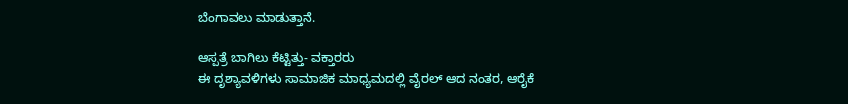ಬೆಂಗಾವಲು ಮಾಡುತ್ತಾನೆ.

ಆಸ್ಪತ್ರೆ ಬಾಗಿಲು ಕೆಟ್ಟಿತ್ತು- ವಕ್ತಾರರು
ಈ ದೃಶ್ಯಾವಳಿಗಳು ಸಾಮಾಜಿಕ ಮಾಧ್ಯಮದಲ್ಲಿ ವೈರಲ್ ಆದ ನಂತರ, ಆರೈಕೆ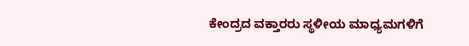ಕೇಂದ್ರದ ವಕ್ತಾರರು ಸ್ಥಳೀಯ ಮಾಧ್ಯಮಗಳಿಗೆ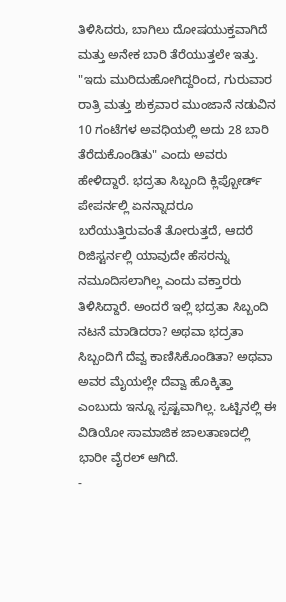ತಿಳಿಸಿದರು, ಬಾಗಿಲು ದೋಷಯುಕ್ತವಾಗಿದೆ ಮತ್ತು ಅನೇಕ ಬಾರಿ ತೆರೆಯುತ್ತಲೇ ಇತ್ತು. "ಇದು ಮುರಿದುಹೋಗಿದ್ದರಿಂದ, ಗುರುವಾರ ರಾತ್ರಿ ಮತ್ತು ಶುಕ್ರವಾರ ಮುಂಜಾನೆ ನಡುವಿನ 10 ಗಂಟೆಗಳ ಅವಧಿಯಲ್ಲಿ ಅದು 28 ಬಾರಿ ತೆರೆದುಕೊಂಡಿತು" ಎಂದು ಅವರು ಹೇಳಿದ್ದಾರೆ. ಭದ್ರತಾ ಸಿಬ್ಬಂದಿ ಕ್ಲಿಪ್ಬೋರ್ಡ್ ಪೇಪರ್ನಲ್ಲಿ ಏನನ್ನಾದರೂ ಬರೆಯುತ್ತಿರುವಂತೆ ತೋರುತ್ತದೆ, ಆದರೆ ರಿಜಿಸ್ಟರ್ನಲ್ಲಿ ಯಾವುದೇ ಹೆಸರನ್ನು ನಮೂದಿಸಲಾಗಿಲ್ಲ ಎಂದು ವಕ್ತಾರರು ತಿಳಿಸಿದ್ದಾರೆ. ಅಂದರೆ ಇಲ್ಲಿ ಭದ್ರತಾ ಸಿಬ್ಬಂದಿ ನಟನೆ ಮಾಡಿದರಾ? ಅಥವಾ ಭದ್ರತಾ ಸಿಬ್ಬಂದಿಗೆ ದೆವ್ವ ಕಾಣಿಸಿಕೊಂಡಿತಾ? ಅಥವಾ ಅವರ ಮೈಯಲ್ಲೇ ದೆವ್ವಾ ಹೊಕ್ಕಿತ್ತಾ ಎಂಬುದು ಇನ್ನೂ ಸ್ಪಷ್ಟವಾಗಿಲ್ಲ. ಒಟ್ಟಿನಲ್ಲಿ ಈ ವಿಡಿಯೋ ಸಾಮಾಜಿಕ ಜಾಲತಾಣದಲ್ಲಿ ಭಾರೀ ವೈರಲ್ ಆಗಿದೆ.
-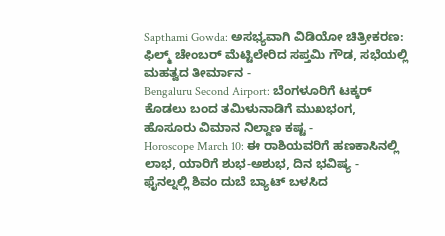Sapthami Gowda: ಅಸಭ್ಯವಾಗಿ ವಿಡಿಯೋ ಚಿತ್ರೀಕರಣ: ಫಿಲ್ಮ್ ಚೇಂಬರ್ ಮೆಟ್ಟಿಲೇರಿದ ಸಪ್ತಮಿ ಗೌಡ, ಸಭೆಯಲ್ಲಿ ಮಹತ್ವದ ತೀರ್ಮಾನ -
Bengaluru Second Airport: ಬೆಂಗಳೂರಿಗೆ ಟಕ್ಕರ್ ಕೊಡಲು ಬಂದ ತಮಿಳುನಾಡಿಗೆ ಮುಖಭಂಗ, ಹೊಸೂರು ವಿಮಾನ ನಿಲ್ದಾಣ ಕಷ್ಟ -
Horoscope March 10: ಈ ರಾಶಿಯವರಿಗೆ ಹಣಕಾಸಿನಲ್ಲಿ ಲಾಭ, ಯಾರಿಗೆ ಶುಭ-ಅಶುಭ, ದಿನ ಭವಿಷ್ಯ -
ಫೈನಲ್ನಲ್ಲಿ ಶಿವಂ ದುಬೆ ಬ್ಯಾಟ್ ಬಳಸಿದ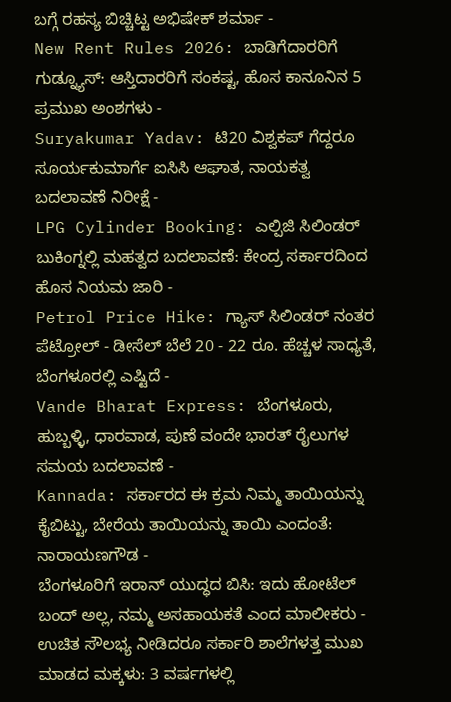ಬಗ್ಗೆ ರಹಸ್ಯ ಬಿಚ್ಚಿಟ್ಟ ಅಭಿಷೇಕ್ ಶರ್ಮಾ -
New Rent Rules 2026: ಬಾಡಿಗೆದಾರರಿಗೆ ಗುಡ್ನ್ಯೂಸ್: ಆಸ್ತಿದಾರರಿಗೆ ಸಂಕಷ್ಟ, ಹೊಸ ಕಾನೂನಿನ 5 ಪ್ರಮುಖ ಅಂಶಗಳು -
Suryakumar Yadav: ಟಿ20 ವಿಶ್ವಕಪ್ ಗೆದ್ದರೂ ಸೂರ್ಯಕುಮಾರ್ಗೆ ಐಸಿಸಿ ಆಘಾತ, ನಾಯಕತ್ವ ಬದಲಾವಣೆ ನಿರೀಕ್ಷೆ -
LPG Cylinder Booking: ಎಲ್ಪಿಜಿ ಸಿಲಿಂಡರ್ ಬುಕಿಂಗ್ನಲ್ಲಿ ಮಹತ್ವದ ಬದಲಾವಣೆ: ಕೇಂದ್ರ ಸರ್ಕಾರದಿಂದ ಹೊಸ ನಿಯಮ ಜಾರಿ -
Petrol Price Hike: ಗ್ಯಾಸ್ ಸಿಲಿಂಡರ್ ನಂತರ ಪೆಟ್ರೋಲ್ - ಡೀಸೆಲ್ ಬೆಲೆ 20 - 22 ರೂ. ಹೆಚ್ಚಳ ಸಾಧ್ಯತೆ, ಬೆಂಗಳೂರಲ್ಲಿ ಎಷ್ಟಿದೆ -
Vande Bharat Express: ಬೆಂಗಳೂರು, ಹುಬ್ಬಳ್ಳಿ, ಧಾರವಾಡ, ಪುಣೆ ವಂದೇ ಭಾರತ್ ರೈಲುಗಳ ಸಮಯ ಬದಲಾವಣೆ -
Kannada: ಸರ್ಕಾರದ ಈ ಕ್ರಮ ನಿಮ್ಮ ತಾಯಿಯನ್ನು ಕೈಬಿಟ್ಟು, ಬೇರೆಯ ತಾಯಿಯನ್ನು ತಾಯಿ ಎಂದಂತೆ: ನಾರಾಯಣಗೌಡ -
ಬೆಂಗಳೂರಿಗೆ ಇರಾನ್ ಯುದ್ಧದ ಬಿಸಿ: ಇದು ಹೋಟೆಲ್ ಬಂದ್ ಅಲ್ಲ, ನಮ್ಮ ಅಸಹಾಯಕತೆ ಎಂದ ಮಾಲೀಕರು -
ಉಚಿತ ಸೌಲಭ್ಯ ನೀಡಿದರೂ ಸರ್ಕಾರಿ ಶಾಲೆಗಳತ್ತ ಮುಖ ಮಾಡದ ಮಕ್ಕಳು: 3 ವರ್ಷಗಳಲ್ಲಿ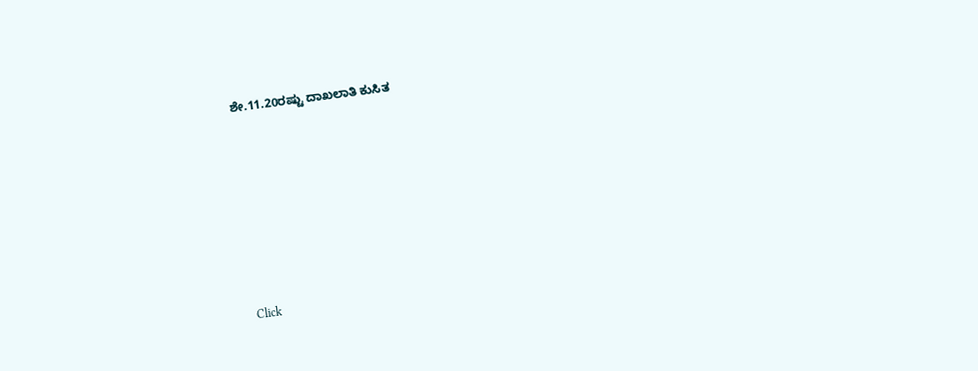ಶೇ.11.20ರಷ್ಟು ದಾಖಲಾತಿ ಕುಸಿತ












Click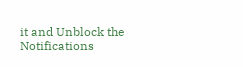it and Unblock the Notifications